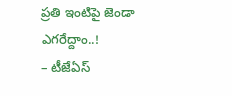ప్రతి ఇంటిపై జెండా ఎగరేద్దాం..!
– టీజేఏస్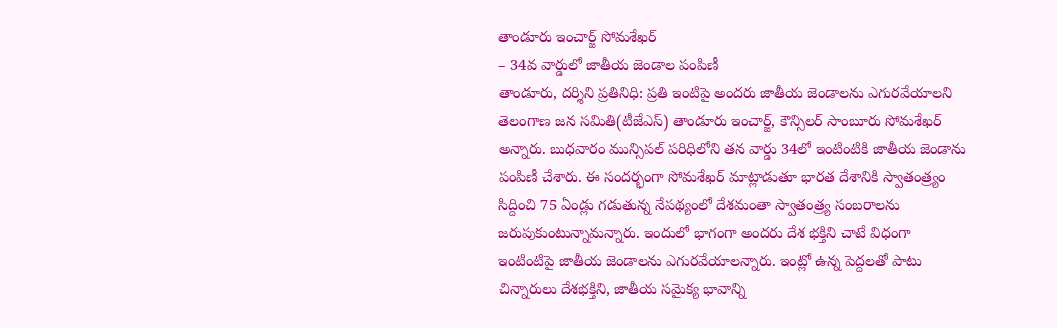తాండూరు ఇంచార్జ్ సోమశేఖర్
– 34వ వార్డులో జాతీయ జెండాల పంపిణీ
తాండూరు, దర్శిని ప్రతినిధి: ప్రతి ఇంటిపై అందరు జాతీయ జెండాలను ఎగురవేయాలని తెలంగాణ జన సమితి(టీజేఎస్) తాండూరు ఇంచార్జ్, కౌన్సిలర్ సాంబూరు సోమశేఖర్ అన్నారు. బుధవారం మున్సిపల్ పరిధిలోని తన వార్డు 34లో ఇంటింటికి జాతీయ జెండాను పంపిణీ చేశారు. ఈ సందర్భంగా సోమశేఖర్ మాట్లాడుతూ భారత దేశానికి స్వాతంత్ర్యం సిద్దించి 75 ఏండ్లు గడుతున్న నేపథ్యంలో దేశమంతా స్వాతంత్ర్య సంబరాలను జరుపుకుంటున్నామన్నారు. ఇందులో భాగంగా అందరు దేశ భక్తిని చాటే విధంగా ఇంటింటిపై జాతీయ జెండాలను ఎగురవేయాలన్నారు. ఇంట్లో ఉన్న పెద్దలతో పాటు చిన్నారులు దేశభక్తిని, జాతీయ సమైక్య భావాన్ని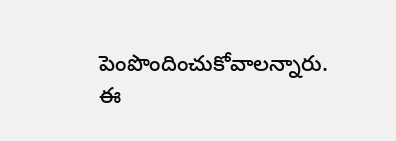పెంపొందించుకోవాలన్నారు. ఈ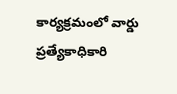కార్యక్రమంలో వార్డు ప్రత్యేకాధికారి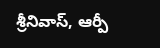శ్రీనివాస్, ఆర్పీ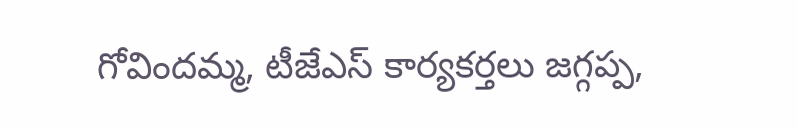గోవిందమ్మ, టీజేఎస్ కార్యకర్తలు జగ్గప్ప,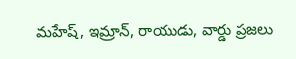మహేష్, ఇమ్రాన్, రాయుడు, వార్డు ప్రజలు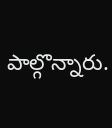పాల్గొన్నారు.